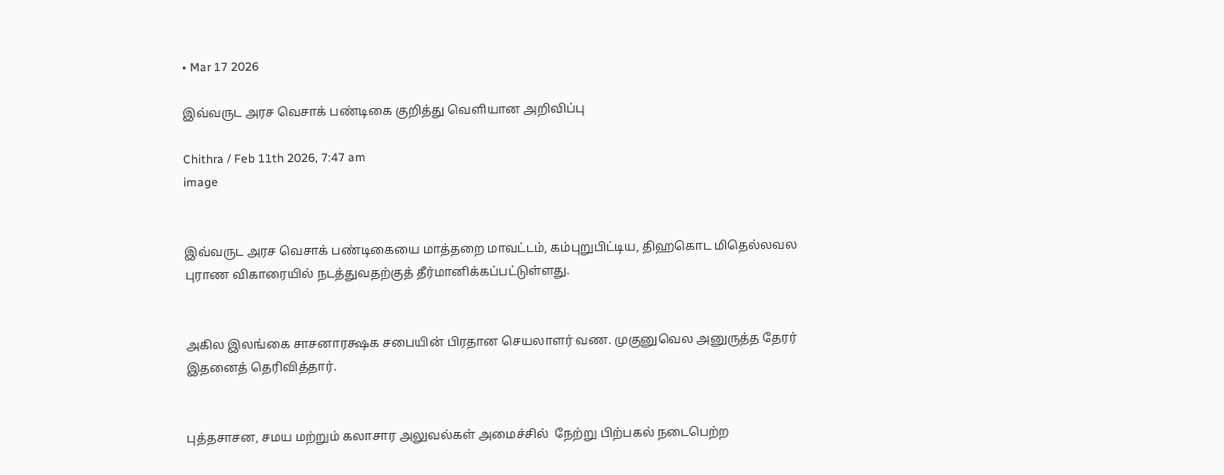• Mar 17 2026

இவ்வருட அரச வெசாக் பண்டிகை குறித்து வெளியான அறிவிப்பு

Chithra / Feb 11th 2026, 7:47 am
image


இவ்வருட அரச வெசாக் பண்டிகையை மாத்தறை மாவட்டம், கம்புறுபிட்டிய, திஹகொட மிதெல்லவல புராண விகாரையில் நடத்துவதற்குத் தீர்மானிக்கப்பட்டுள்ளது.


அகில இலங்கை சாசனாரக்ஷக சபையின் பிரதான செயலாளர் வண. முகுனுவெல அனுருத்த தேரர் இதனைத் தெரிவித்தார்.


புத்தசாசன, சமய மற்றும் கலாசார அலுவல்கள் அமைச்சில்  நேற்று பிற்பகல் நடைபெற்ற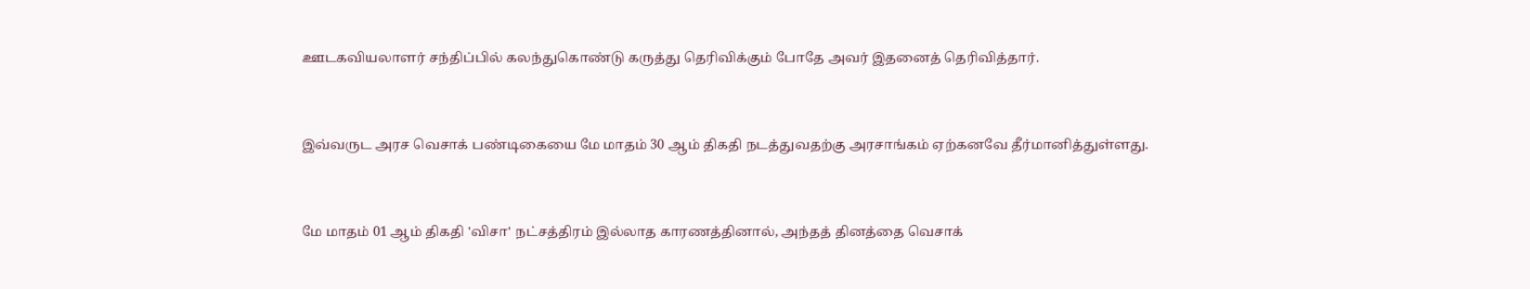ஊடகவியலாளர் சந்திப்பில் கலந்துகொண்டு கருத்து தெரிவிக்கும் போதே அவர் இதனைத் தெரிவித்தார்.


இவ்வருட அரச வெசாக் பண்டிகையை மே மாதம் 30 ஆம் திகதி நடத்துவதற்கு அரசாங்கம் ஏற்கனவே தீர்மானித்துள்ளது.


மே மாதம் 01 ஆம் திகதி 'விசா' நட்சத்திரம் இல்லாத காரணத்தினால், அந்தத் தினத்தை வெசாக்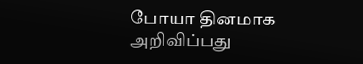போயா தினமாக அறிவிப்பது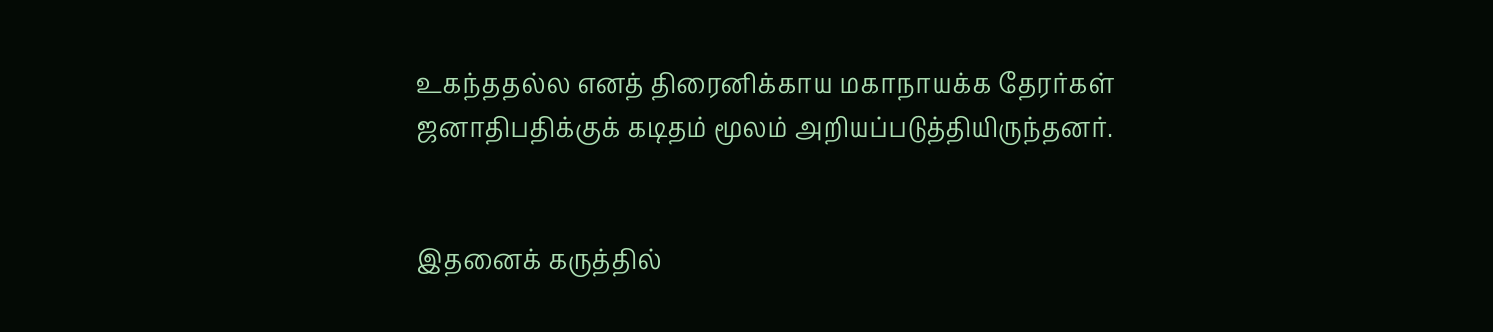உகந்ததல்ல எனத் திரைனிக்காய மகாநாயக்க தேரர்கள் ஜனாதிபதிக்குக் கடிதம் மூலம் அறியப்படுத்தியிருந்தனர்.


இதனைக் கருத்தில்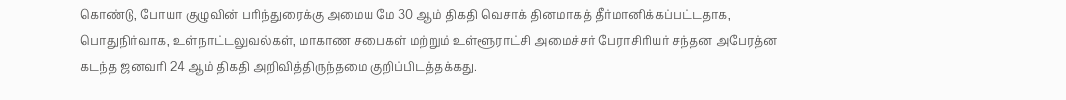கொண்டு, போயா குழுவின் பரிந்துரைக்கு அமைய மே 30 ஆம் திகதி வெசாக் தினமாகத் தீர்மானிக்கப்பட்டதாக, பொதுநிர்வாக, உள்நாட்டலுவல்கள், மாகாண சபைகள் மற்றும் உள்ளூராட்சி அமைச்சர் பேராசிரியர் சந்தன அபேரத்ன கடந்த ஜனவரி 24 ஆம் திகதி அறிவித்திருந்தமை குறிப்பிடத்தக்கது.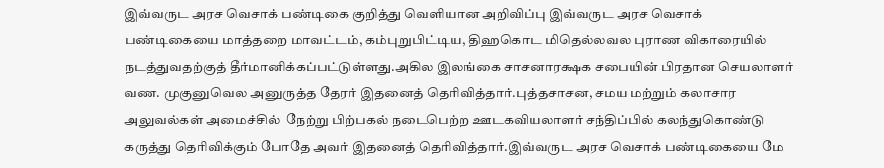இவ்வருட அரச வெசாக் பண்டிகை குறித்து வெளியான அறிவிப்பு இவ்வருட அரச வெசாக் பண்டிகையை மாத்தறை மாவட்டம், கம்புறுபிட்டிய, திஹகொட மிதெல்லவல புராண விகாரையில் நடத்துவதற்குத் தீர்மானிக்கப்பட்டுள்ளது.அகில இலங்கை சாசனாரக்ஷக சபையின் பிரதான செயலாளர் வண. முகுனுவெல அனுருத்த தேரர் இதனைத் தெரிவித்தார்.புத்தசாசன, சமய மற்றும் கலாசார அலுவல்கள் அமைச்சில்  நேற்று பிற்பகல் நடைபெற்ற ஊடகவியலாளர் சந்திப்பில் கலந்துகொண்டு கருத்து தெரிவிக்கும் போதே அவர் இதனைத் தெரிவித்தார்.இவ்வருட அரச வெசாக் பண்டிகையை மே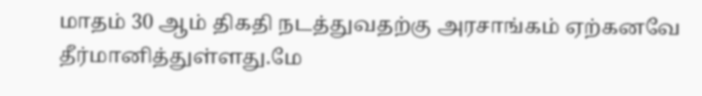மாதம் 30 ஆம் திகதி நடத்துவதற்கு அரசாங்கம் ஏற்கனவே தீர்மானித்துள்ளது.மே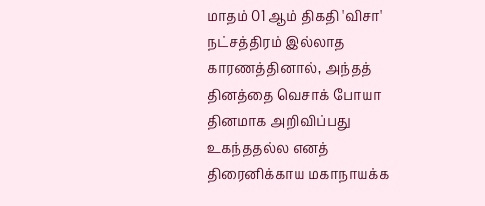மாதம் 01 ஆம் திகதி 'விசா' நட்சத்திரம் இல்லாத காரணத்தினால், அந்தத் தினத்தை வெசாக் போயா தினமாக அறிவிப்பது உகந்ததல்ல எனத் திரைனிக்காய மகாநாயக்க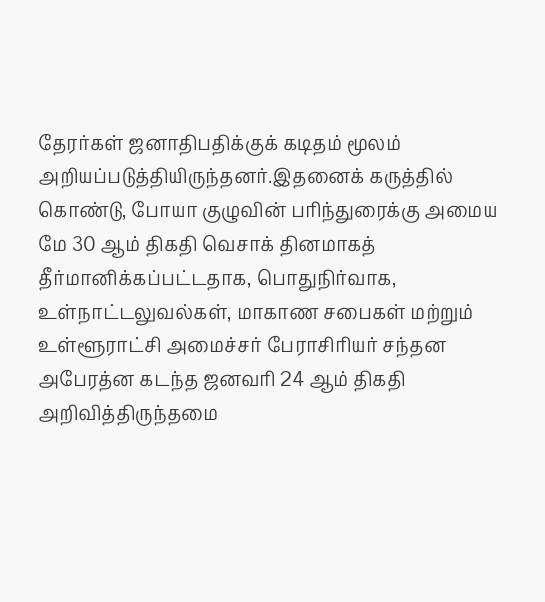தேரர்கள் ஜனாதிபதிக்குக் கடிதம் மூலம் அறியப்படுத்தியிருந்தனர்.இதனைக் கருத்தில் கொண்டு, போயா குழுவின் பரிந்துரைக்கு அமைய மே 30 ஆம் திகதி வெசாக் தினமாகத் தீர்மானிக்கப்பட்டதாக, பொதுநிர்வாக, உள்நாட்டலுவல்கள், மாகாண சபைகள் மற்றும் உள்ளூராட்சி அமைச்சர் பேராசிரியர் சந்தன அபேரத்ன கடந்த ஜனவரி 24 ஆம் திகதி அறிவித்திருந்தமை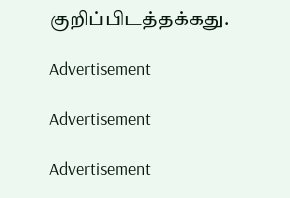குறிப்பிடத்தக்கது.

Advertisement

Advertisement

Advertisement